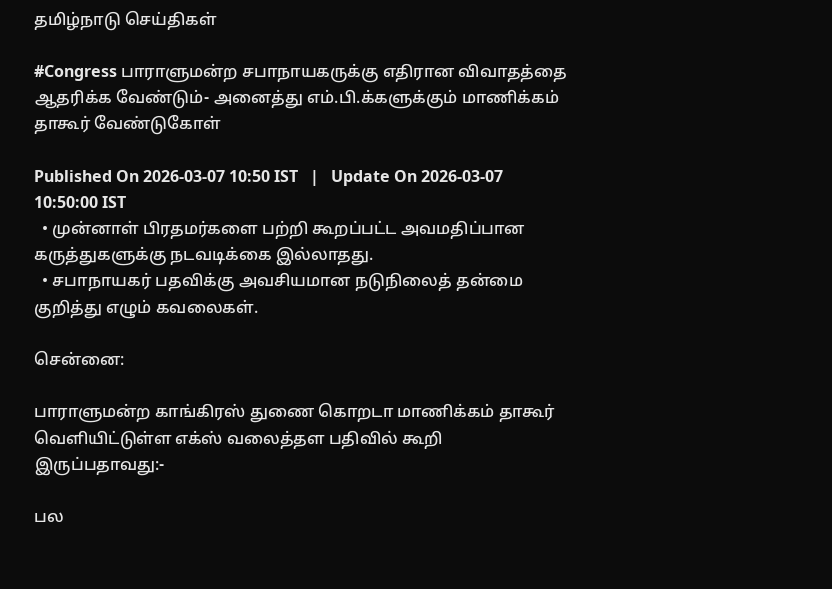தமிழ்நாடு செய்திகள்

#Congress பாராளுமன்ற சபாநாயகருக்கு எதிரான விவாதத்தை ஆதரிக்க வேண்டும்- அனைத்து எம்.பி.க்களுக்கும் மாணிக்கம் தாகூர் வேண்டுகோள்

Published On 2026-03-07 10:50 IST   |   Update On 2026-03-07 10:50:00 IST
  • முன்னாள் பிரதமர்களை பற்றி கூறப்பட்ட அவமதிப்பான கருத்துகளுக்கு நடவடிக்கை இல்லாதது.
  • சபாநாயகர் பதவிக்கு அவசியமான நடுநிலைத் தன்மை குறித்து எழும் கவலைகள்.

சென்னை:

பாராளுமன்ற காங்கிரஸ் துணை கொறடா மாணிக்கம் தாகூர் வெளியிட்டுள்ள எக்ஸ் வலைத்தள பதிவில் கூறி இருப்பதாவது:-

பல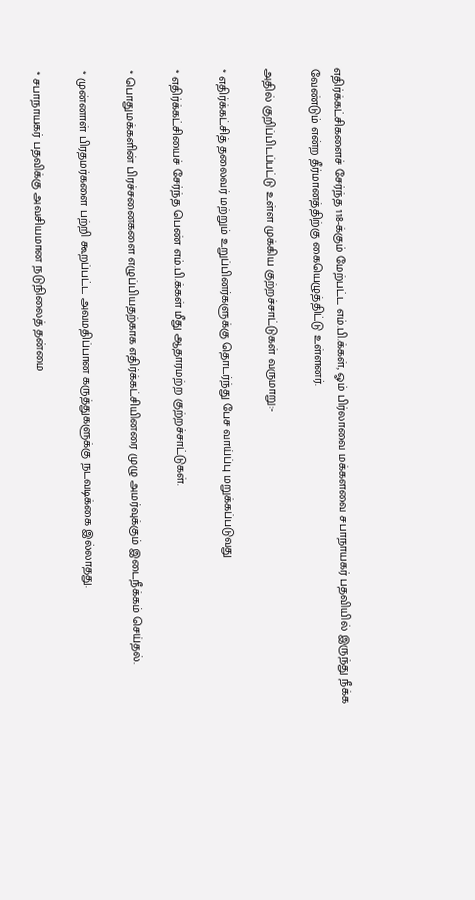எதிர்க்கட்சிகளைச் சேர்ந்த 118-க்கும் மேற்பட்ட எம்.பி.க்கள், ஓம் பிர்லாவை மக்களவை சபாநாயகர் பதவியில் இருந்து நீக்க வேண்டும் என்ற தீர்மானத்திற்கு கையெழுத்திட்டு உள்ளனர்.

அதில் குறிப்பிடப்பட்டு உள்ள முக்கிய குற்றச்சாட்டுகள் வருமாறு:-

* எதிர்க்கட்சித் தலைவர் மற்றும் உறுப்பினர்களுக்கு தொடர்ந்து பேச வாய்ப்பு மறுக்கப்படுவது

* எதிர்க்கட்சியைச் சேர்ந்த பெண் எம்.பி.க்கள் மீது ஆதாரமற்ற குற்றச்சாட்டுகள்.

* பொதுமக்களின் பிரச்சனைகளை எழுப்பியதற்காக எதிர்க்கட்சியினரை முழு அமர்வுக்கும் இடைநீக்கம் செய்தல்.

* முன்னாள் பிரதமர்களை பற்றி கூறப்பட்ட அவமதிப்பான கருத்துகளுக்கு நடவடிக்கை இல்லாதது.

* சபாநாயகர் பதவிக்கு அவசியமான நடுநிலைத் தன்மை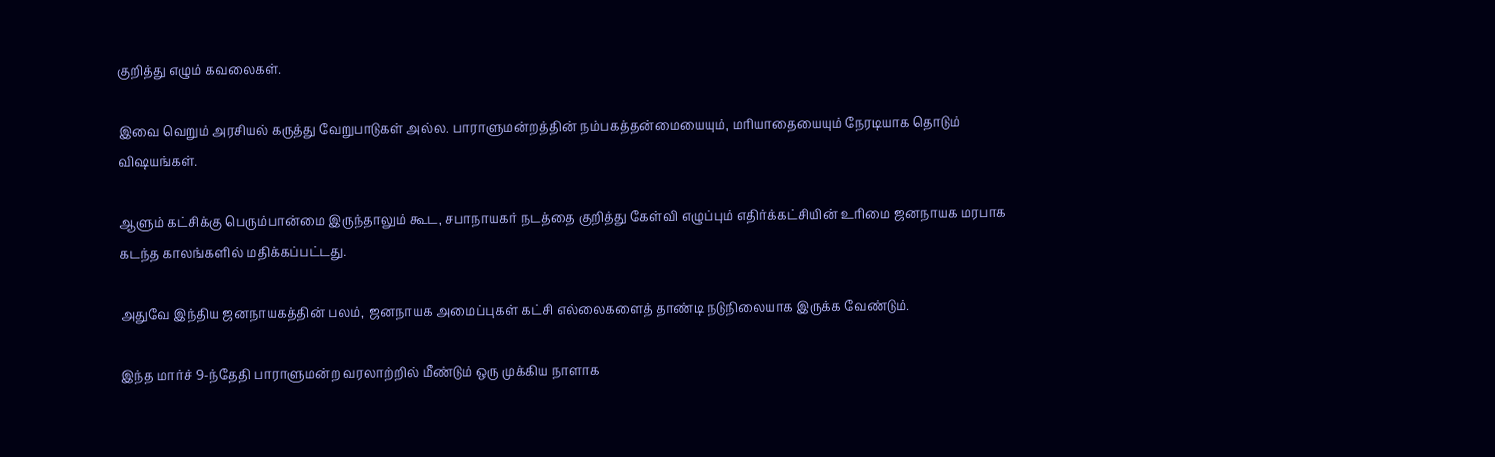குறித்து எழும் கவலைகள்.

இவை வெறும் அரசியல் கருத்து வேறுபாடுகள் அல்ல. பாராளுமன்றத்தின் நம்பகத்தன்மையையும், மரியாதையையும் நேரடியாக தொடும் விஷயங்கள்.

ஆளும் கட்சிக்கு பெரும்பான்மை இருந்தாலும் கூட, சபாநாயகர் நடத்தை குறித்து கேள்வி எழுப்பும் எதிர்க்கட்சியின் உரிமை ஜனநாயக மரபாக கடந்த காலங்களில் மதிக்கப்பட்டது.

அதுவே இந்திய ஜனநாயகத்தின் பலம், ஜனநாயக அமைப்புகள் கட்சி எல்லைகளைத் தாண்டி நடுநிலையாக இருக்க வேண்டும்.

இந்த மார்ச் 9-ந்தேதி பாராளுமன்ற வரலாற்றில் மீண்டும் ஒரு முக்கிய நாளாக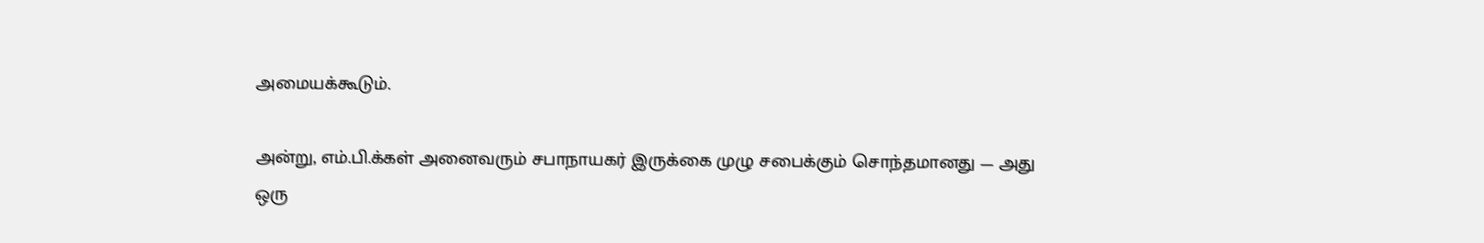அமையக்கூடும்.

அன்று, எம்.பி.க்கள் அனைவரும் சபாநாயகர் இருக்கை முழு சபைக்கும் சொந்தமானது — அது ஒரு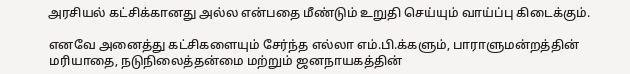அரசியல் கட்சிக்கானது அல்ல என்பதை மீண்டும் உறுதி செய்யும் வாய்ப்பு கிடைக்கும்.

எனவே அனைத்து கட்சிகளையும் சேர்ந்த எல்லா எம்.பி.க்களும், பாராளுமன்றத்தின் மரியாதை, நடுநிலைத்தன்மை மற்றும் ஜனநாயகத்தின்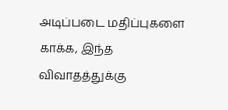அடிப்படை மதிப்புகளை காக்க, இந்த விவாதத்துக்கு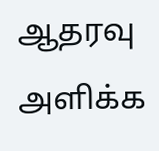ஆதரவு அளிக்க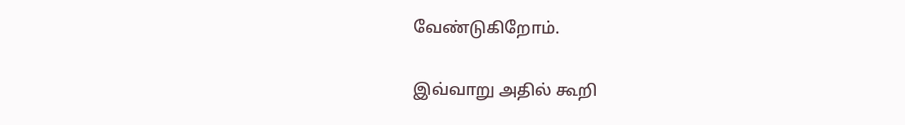வேண்டுகிறோம்.

இவ்வாறு அதில் கூறி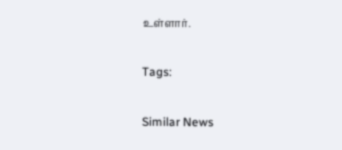உள்ளார்.

Tags:

Similar News